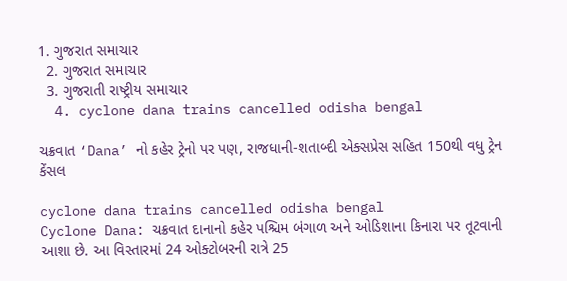1. ગુજરાત સમાચાર
  2. ગુજરાત સમાચાર
  3. ગુજરાતી રાષ્ટ્રીય સમાચાર
  4. cyclone dana trains cancelled odisha bengal

ચક્રવાત ‘Dana’ નો કહેર ટ્રેનો પર પણ, રાજધાની-શતાબ્દી એક્સપ્રેસ સહિત 150થી વધુ ટ્રેન કેંસલ

cyclone dana trains cancelled odisha bengal
Cyclone Dana: ચક્રવાત દાનાનો કહેર પશ્ચિમ બંગાળ અને ઓડિશાના કિનારા પર તૂટવાની આશા છે. આ વિસ્તારમાં 24 ઓક્ટોબરની રાત્રે 25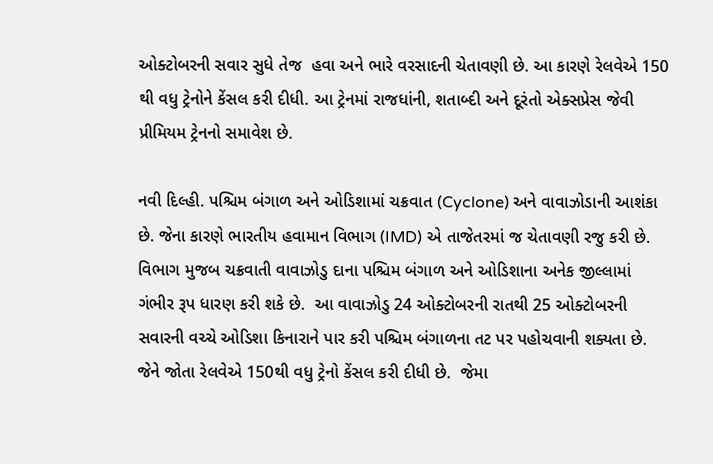ઓક્ટોબરની સવાર સુધે તેજ  હવા અને ભારે વરસાદની ચેતાવણી છે. આ કારણે રેલવેએ 150 થી વધુ ટ્રેનોને કેંસલ કરી દીધી. આ ટ્રેનમાં રાજધાંની, શતાબ્દી અને દૂરંતો એક્સપ્રેસ જેવી પ્રીમિયમ ટ્રેનનો સમાવેશ છે.

નવી દિલ્હી. પશ્ચિમ બંગાળ અને ઓડિશામાં ચક્રવાત (Cyclone) અને વાવાઝોડાની આશંકા છે. જેના કારણે ભારતીય હવામાન વિભાગ (IMD) એ તાજેતરમાં જ ચેતાવણી રજુ કરી છે. વિભાગ મુજબ ચક્રવાતી વાવાઝોડુ દાના પશ્ચિમ બંગાળ અને ઓડિશાના અનેક જીલ્લામાં ગંભીર રૂપ ધારણ કરી શકે છે.  આ વાવાઝોડુ 24 ઓક્ટોબરની રાતથી 25 ઓક્ટોબરની સવારની વચ્ચે ઓડિશા કિનારાને પાર કરી પશ્ચિમ બંગાળના તટ પર પહોચવાની શક્યતા છે. જેને જોતા રેલવેએ 150થી વધુ ટ્રેનો કેંસલ કરી દીધી છે.  જેમા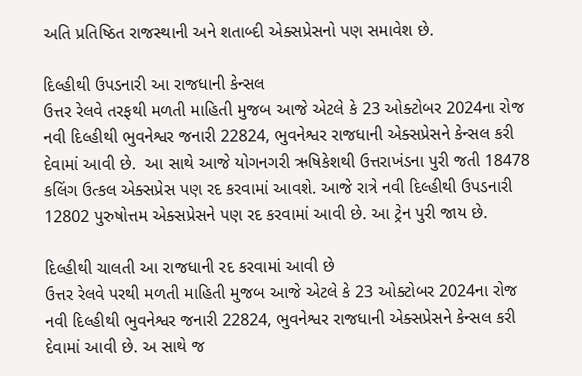અતિ પ્રતિષ્ઠિત રાજસ્થાની અને શતાબ્દી એક્સપ્રેસનો પણ સમાવેશ છે.

દિલ્હીથી ઉપડનારી આ રાજધાની કેન્સલ
ઉત્તર રેલવે તરફથી મળતી માહિતી મુજબ આજે એટલે કે 23 ઓક્ટોબર 2024ના રોજ નવી દિલ્હીથી ભુવનેશ્વર જનારી 22824, ભુવનેશ્વર રાજધાની એક્સપ્રેસને કેન્સલ કરી દેવામાં આવી છે.  આ સાથે આજે યોગનગરી ઋષિકેશથી ઉત્તરાખંડના પુરી જતી 18478 કલિંગ ઉત્કલ એક્સપ્રેસ પણ રદ કરવામાં આવશે. આજે રાત્રે નવી દિલ્હીથી ઉપડનારી 12802 પુરુષોત્તમ એક્સપ્રેસને પણ રદ કરવામાં આવી છે. આ ટ્રેન પુરી જાય છે.

દિલ્હીથી ચાલતી આ રાજધાની રદ કરવામાં આવી છે
ઉત્તર રેલવે પરથી મળતી માહિતી મુજબ આજે એટલે કે 23 ઓક્ટોબર 2024ના રોજ નવી દિલ્હીથી ભુવનેશ્વર જનારી 22824, ભુવનેશ્વર રાજધાની એક્સપ્રેસને કેન્સલ કરી દેવામાં આવી છે. અ સાથે જ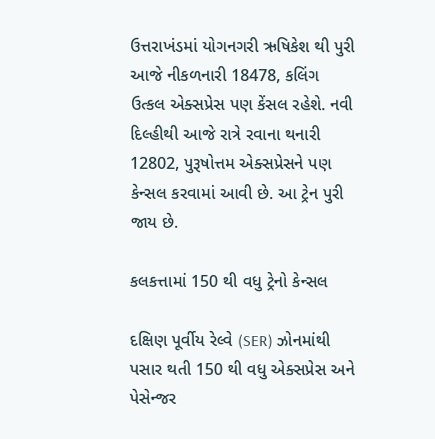ઉત્તરાખંડમાં યોગનગરી ઋષિકેશ થી પુરી આજે નીકળનારી 18478, કલિંગ  ઉત્કલ એક્સપ્રેસ પણ કેંસલ રહેશે. નવી દિલ્હીથી આજે રાત્રે રવાના થનારી 12802, પુરૂષોત્તમ એક્સપ્રેસને પણ કેન્સલ કરવામાં આવી છે. આ ટ્રેન પુરી જાય છે.

કલકત્તામાં 150 થી વધુ ટ્રેનો કેન્સલ

દક્ષિણ પૂર્વીય રેલ્વે (SER) ઝોનમાંથી પસાર થતી 150 થી વધુ એક્સપ્રેસ અને પેસેન્જર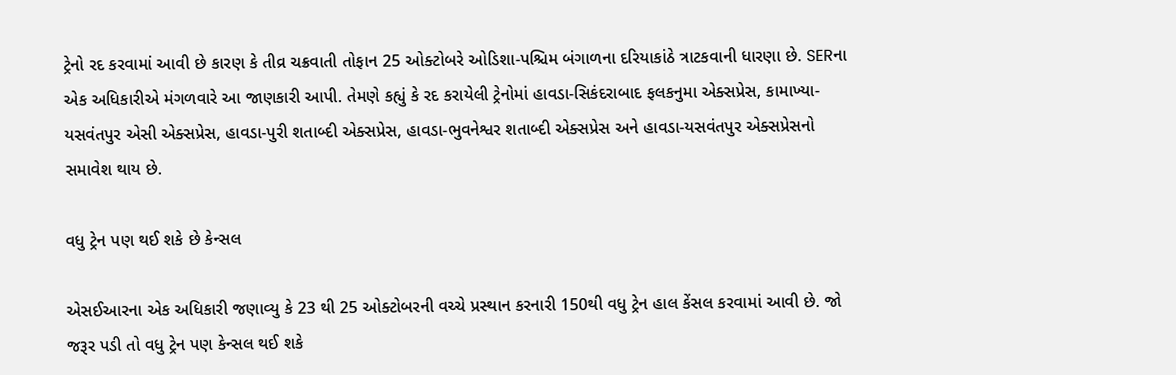ટ્રેનો રદ કરવામાં આવી છે કારણ કે તીવ્ર ચક્રવાતી તોફાન 25 ઓક્ટોબરે ઓડિશા-પશ્ચિમ બંગાળના દરિયાકાંઠે ત્રાટકવાની ધારણા છે. SERના એક અધિકારીએ મંગળવારે આ જાણકારી આપી. તેમણે કહ્યું કે રદ કરાયેલી ટ્રેનોમાં હાવડા-સિકંદરાબાદ ફલકનુમા એક્સપ્રેસ, કામાખ્યા-યસવંતપુર એસી એક્સપ્રેસ, હાવડા-પુરી શતાબ્દી એક્સપ્રેસ, હાવડા-ભુવનેશ્વર શતાબ્દી એક્સપ્રેસ અને હાવડા-યસવંતપુર એક્સપ્રેસનો સમાવેશ થાય છે.

વધુ ટ્રેન પણ થઈ શકે છે કેન્સલ

એસઈઆરના એક અધિકારી જણાવ્યુ કે 23 થી 25 ઓક્ટોબરની વચ્ચે પ્રસ્થાન કરનારી 150થી વધુ ટ્રેન હાલ કેંસલ કરવામાં આવી છે. જો જરૂર પડી તો વધુ ટ્રેન પણ કેન્સલ થઈ શકે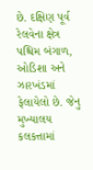છે. દક્ષિણ પૂર્વ રેલવેના ક્ષેત્ર પશ્ચિમ બંગાળ, ઓડિશા અને ઝારખંડમાં ફેલાયેલો છે. જેનુ મુખ્યાલય કલકત્તામાં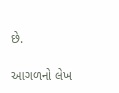છે.

આગળનો લેખ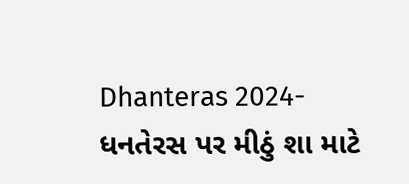Dhanteras 2024- ધનતેરસ પર મીઠું શા માટે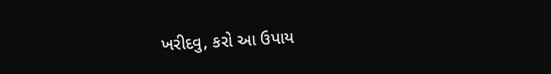ખરીદવુ, કરો આ ઉપાય